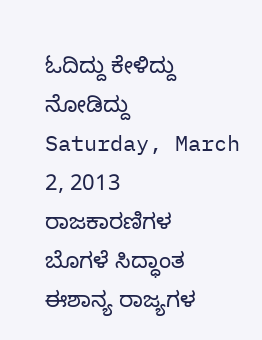ಓದಿದ್ದು ಕೇಳಿದ್ದು ನೋಡಿದ್ದು
Saturday, March 2, 2013
ರಾಜಕಾರಣಿಗಳ ಬೊಗಳೆ ಸಿದ್ಧಾಂತ
ಈಶಾನ್ಯ ರಾಜ್ಯಗಳ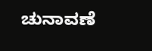ಚುನಾವಣೆ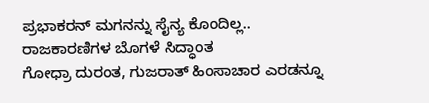ಪ್ರಭಾಕರನ್ ಮಗನನ್ನು ಸೈನ್ಯ ಕೊಂದಿಲ್ಲ..
ರಾಜಕಾರಣಿಗಳ ಬೊಗಳೆ ಸಿದ್ಧಾಂತ
ಗೋಧ್ರಾ ದುರಂತ, ಗುಜರಾತ್ ಹಿಂಸಾಚಾರ ಎರಡನ್ನೂ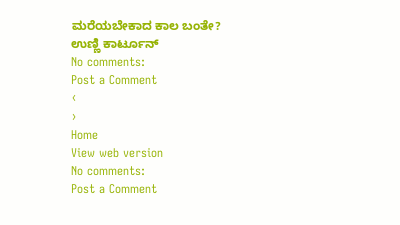ಮರೆಯಬೇಕಾದ ಕಾಲ ಬಂತೇ?
ಉಣ್ಣಿ ಕಾರ್ಟೂನ್
No comments:
Post a Comment
‹
›
Home
View web version
No comments:
Post a Comment